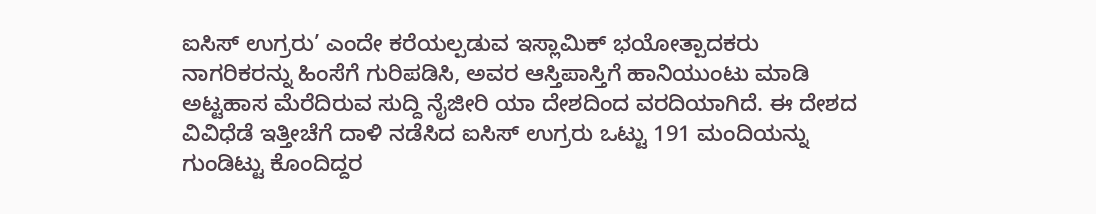ಐಸಿಸ್ ಉಗ್ರರು’ ಎಂದೇ ಕರೆಯಲ್ಪಡುವ ಇಸ್ಲಾಮಿಕ್ ಭಯೋತ್ಪಾದಕರು ನಾಗರಿಕರನ್ನು ಹಿಂಸೆಗೆ ಗುರಿಪಡಿಸಿ, ಅವರ ಆಸ್ತಿಪಾಸ್ತಿಗೆ ಹಾನಿಯುಂಟು ಮಾಡಿ ಅಟ್ಟಹಾಸ ಮೆರೆದಿರುವ ಸುದ್ದಿ ನೈಜೀರಿ ಯಾ ದೇಶದಿಂದ ವರದಿಯಾಗಿದೆ. ಈ ದೇಶದ ವಿವಿಧೆಡೆ ಇತ್ತೀಚೆಗೆ ದಾಳಿ ನಡೆಸಿದ ಐಸಿಸ್ ಉಗ್ರರು ಒಟ್ಟು 191 ಮಂದಿಯನ್ನು ಗುಂಡಿಟ್ಟು ಕೊಂದಿದ್ದರ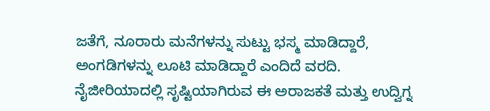ಜತೆಗೆ, ನೂರಾರು ಮನೆಗಳನ್ನು ಸುಟ್ಟು ಭಸ್ಮ ಮಾಡಿದ್ದಾರೆ, ಅಂಗಡಿಗಳನ್ನು ಲೂಟಿ ಮಾಡಿದ್ದಾರೆ ಎಂದಿದೆ ವರದಿ.
ನೈಜೀರಿಯಾದಲ್ಲಿ ಸೃಷ್ಟಿಯಾಗಿರುವ ಈ ಅರಾಜಕತೆ ಮತ್ತು ಉದ್ವಿಗ್ನ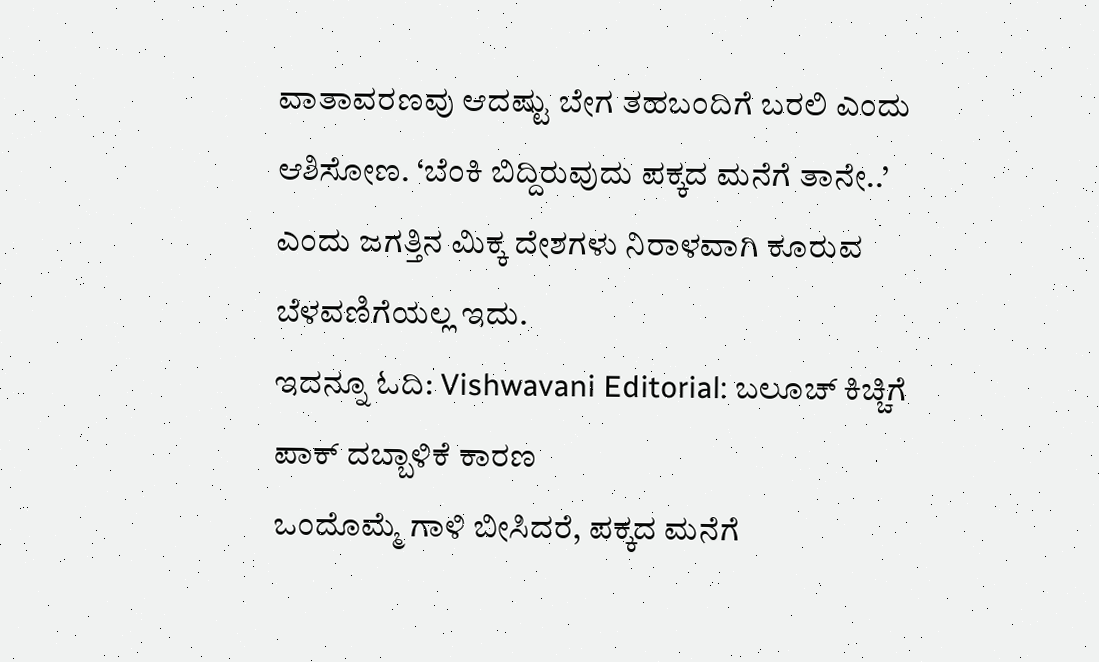ವಾತಾವರಣವು ಆದಷ್ಟು ಬೇಗ ತಹಬಂದಿಗೆ ಬರಲಿ ಎಂದು ಆಶಿಸೋಣ. ‘ಬೆಂಕಿ ಬಿದ್ದಿರುವುದು ಪಕ್ಕದ ಮನೆಗೆ ತಾನೇ..’ ಎಂದು ಜಗತ್ತಿನ ಮಿಕ್ಕ ದೇಶಗಳು ನಿರಾಳವಾಗಿ ಕೂರುವ ಬೆಳವಣಿಗೆಯಲ್ಲ ಇದು.
ಇದನ್ನೂ ಓದಿ: Vishwavani Editorial: ಬಲೂಚ್ ಕಿಚ್ಚಿಗೆ ಪಾಕ್ ದಬ್ಬಾಳಿಕೆ ಕಾರಣ
ಒಂದೊಮ್ಮೆ ಗಾಳಿ ಬೀಸಿದರೆ, ಪಕ್ಕದ ಮನೆಗೆ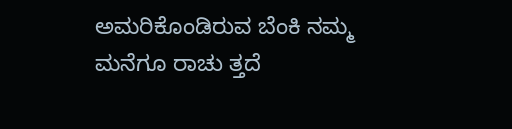ಅಮರಿಕೊಂಡಿರುವ ಬೆಂಕಿ ನಮ್ಮ ಮನೆಗೂ ರಾಚು ತ್ತದೆ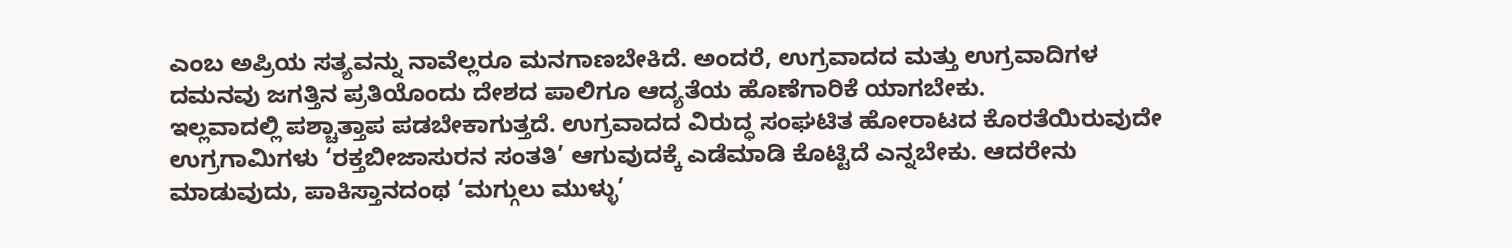ಎಂಬ ಅಪ್ರಿಯ ಸತ್ಯವನ್ನು ನಾವೆಲ್ಲರೂ ಮನಗಾಣಬೇಕಿದೆ. ಅಂದರೆ, ಉಗ್ರವಾದದ ಮತ್ತು ಉಗ್ರವಾದಿಗಳ ದಮನವು ಜಗತ್ತಿನ ಪ್ರತಿಯೊಂದು ದೇಶದ ಪಾಲಿಗೂ ಆದ್ಯತೆಯ ಹೊಣೆಗಾರಿಕೆ ಯಾಗಬೇಕು.
ಇಲ್ಲವಾದಲ್ಲಿ ಪಶ್ಚಾತ್ತಾಪ ಪಡಬೇಕಾಗುತ್ತದೆ. ಉಗ್ರವಾದದ ವಿರುದ್ಧ ಸಂಘಟಿತ ಹೋರಾಟದ ಕೊರತೆಯಿರುವುದೇ ಉಗ್ರಗಾಮಿಗಳು ‘ರಕ್ತಬೀಜಾಸುರನ ಸಂತತಿ’ ಆಗುವುದಕ್ಕೆ ಎಡೆಮಾಡಿ ಕೊಟ್ಟಿದೆ ಎನ್ನಬೇಕು. ಆದರೇನು ಮಾಡುವುದು, ಪಾಕಿಸ್ತಾನದಂಥ ‘ಮಗ್ಗುಲು ಮುಳ್ಳು’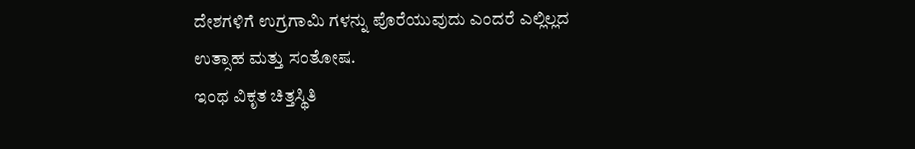ದೇಶಗಳಿಗೆ ಉಗ್ರಗಾಮಿ ಗಳನ್ನು ಪೊರೆಯುವುದು ಎಂದರೆ ಎಲ್ಲಿಲ್ಲದ ಉತ್ಸಾಹ ಮತ್ತು ಸಂತೋಷ.
ಇಂಥ ವಿಕೃತ ಚಿತ್ತಸ್ಥಿತಿ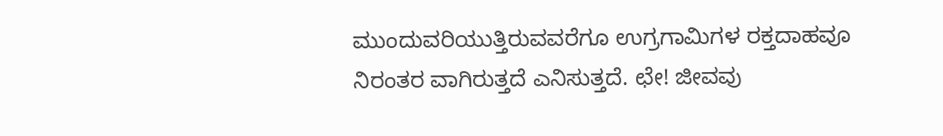ಮುಂದುವರಿಯುತ್ತಿರುವವರೆಗೂ ಉಗ್ರಗಾಮಿಗಳ ರಕ್ತದಾಹವೂ ನಿರಂತರ ವಾಗಿರುತ್ತದೆ ಎನಿಸುತ್ತದೆ. ಛೇ! ಜೀವವು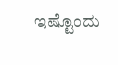ಇಷ್ಟೊಂದು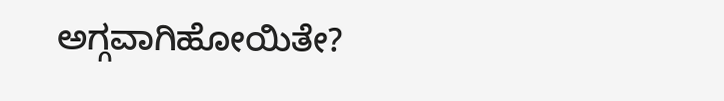ಅಗ್ಗವಾಗಿಹೋಯಿತೇ?